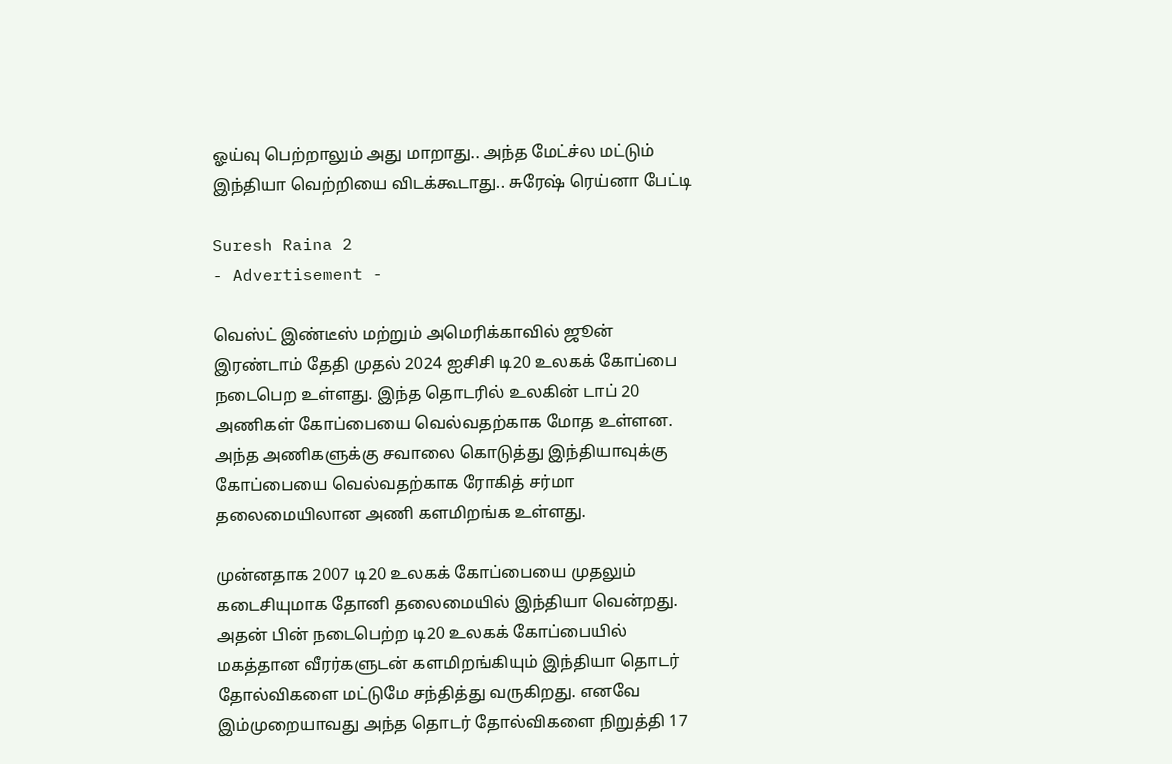ஓய்வு பெற்றாலும் அது மாறாது.. அந்த மேட்ச்ல மட்டும் இந்தியா வெற்றியை விடக்கூடாது.. சுரேஷ் ரெய்னா பேட்டி

Suresh Raina 2
- Advertisement -

வெஸ்ட் இண்டீஸ் மற்றும் அமெரிக்காவில் ஜூன் இரண்டாம் தேதி முதல் 2024 ஐசிசி டி20 உலகக் கோப்பை நடைபெற உள்ளது. இந்த தொடரில் உலகின் டாப் 20 அணிகள் கோப்பையை வெல்வதற்காக மோத உள்ளன. அந்த அணிகளுக்கு சவாலை கொடுத்து இந்தியாவுக்கு கோப்பையை வெல்வதற்காக ரோகித் சர்மா தலைமையிலான அணி களமிறங்க உள்ளது.

முன்னதாக 2007 டி20 உலகக் கோப்பையை முதலும் கடைசியுமாக தோனி தலைமையில் இந்தியா வென்றது. அதன் பின் நடைபெற்ற டி20 உலகக் கோப்பையில் மகத்தான வீரர்களுடன் களமிறங்கியும் இந்தியா தொடர் தோல்விகளை மட்டுமே சந்தித்து வருகிறது. எனவே இம்முறையாவது அந்த தொடர் தோல்விகளை நிறுத்தி 17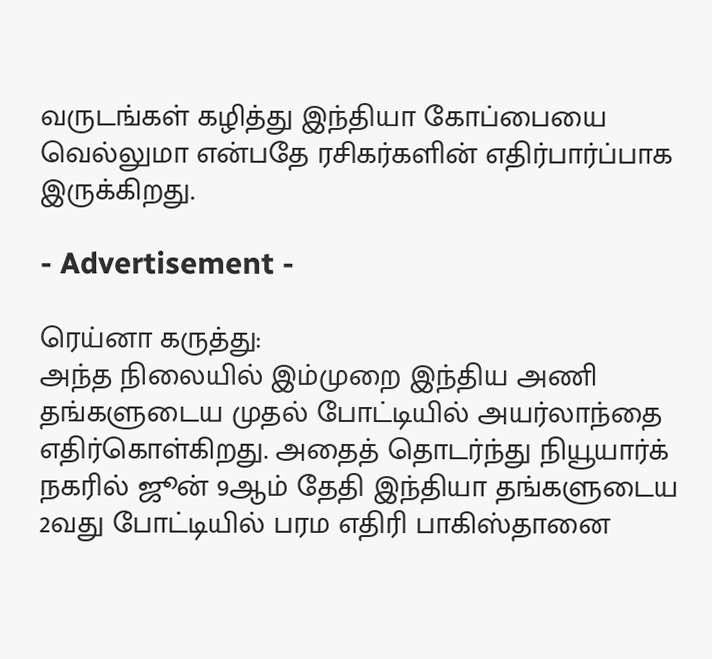வருடங்கள் கழித்து இந்தியா கோப்பையை வெல்லுமா என்பதே ரசிகர்களின் எதிர்பார்ப்பாக இருக்கிறது.

- Advertisement -

ரெய்னா கருத்து:
அந்த நிலையில் இம்முறை இந்திய அணி தங்களுடைய முதல் போட்டியில் அயர்லாந்தை எதிர்கொள்கிறது. அதைத் தொடர்ந்து நியூயார்க் நகரில் ஜூன் 9ஆம் தேதி இந்தியா தங்களுடைய 2வது போட்டியில் பரம எதிரி பாகிஸ்தானை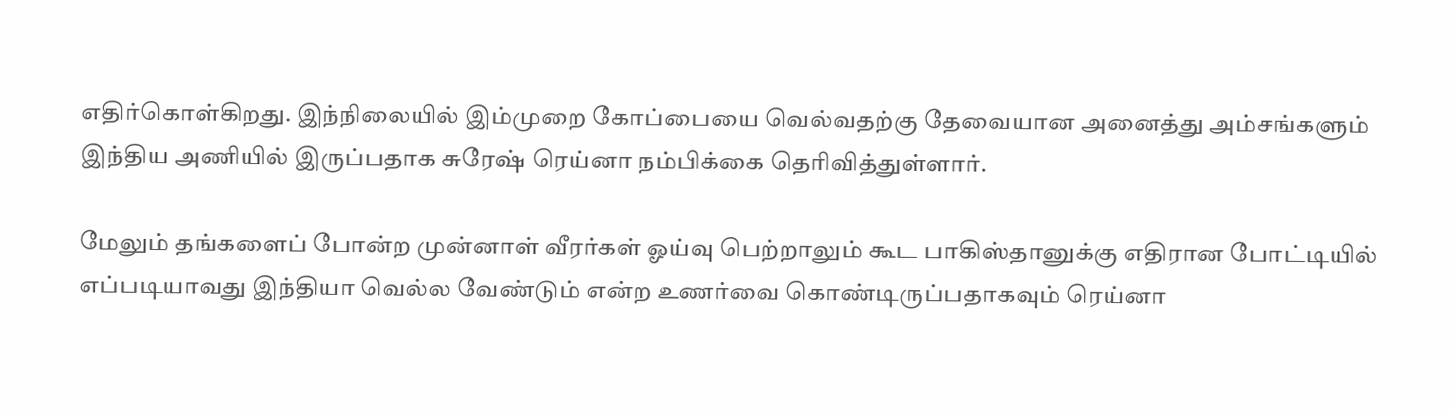எதிர்கொள்கிறது. இந்நிலையில் இம்முறை கோப்பையை வெல்வதற்கு தேவையான அனைத்து அம்சங்களும் இந்திய அணியில் இருப்பதாக சுரேஷ் ரெய்னா நம்பிக்கை தெரிவித்துள்ளார்.

மேலும் தங்களைப் போன்ற முன்னாள் வீரர்கள் ஓய்வு பெற்றாலும் கூட பாகிஸ்தானுக்கு எதிரான போட்டியில் எப்படியாவது இந்தியா வெல்ல வேண்டும் என்ற உணர்வை கொண்டிருப்பதாகவும் ரெய்னா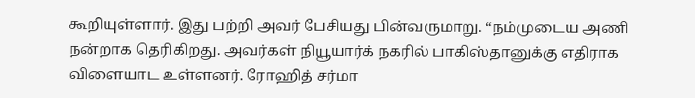கூறியுள்ளார். இது பற்றி அவர் பேசியது பின்வருமாறு. “நம்முடைய அணி நன்றாக தெரிகிறது. அவர்கள் நியூயார்க் நகரில் பாகிஸ்தானுக்கு எதிராக விளையாட உள்ளனர். ரோஹித் சர்மா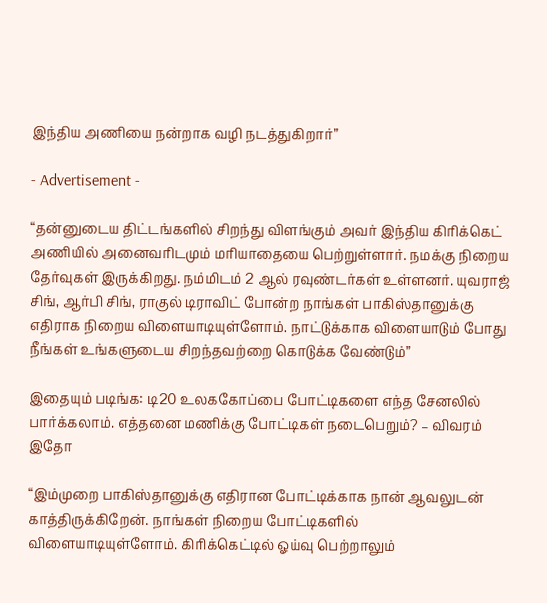இந்திய அணியை நன்றாக வழி நடத்துகிறார்”

- Advertisement -

“தன்னுடைய திட்டங்களில் சிறந்து விளங்கும் அவர் இந்திய கிரிக்கெட் அணியில் அனைவரிடமும் மரியாதையை பெற்றுள்ளார். நமக்கு நிறைய தேர்வுகள் இருக்கிறது. நம்மிடம் 2 ஆல் ரவுண்டர்கள் உள்ளனர். யுவராஜ் சிங், ஆர்பி சிங், ராகுல் டிராவிட் போன்ற நாங்கள் பாகிஸ்தானுக்கு எதிராக நிறைய விளையாடியுள்ளோம். நாட்டுக்காக விளையாடும் போது நீங்கள் உங்களுடைய சிறந்தவற்றை கொடுக்க வேண்டும்”

இதையும் படிங்க: டி20 உலககோப்பை போட்டிகளை எந்த சேனலில் பார்க்கலாம். எத்தனை மணிக்கு போட்டிகள் நடைபெறும்? – விவரம் இதோ

“இம்முறை பாகிஸ்தானுக்கு எதிரான போட்டிக்காக நான் ஆவலுடன் காத்திருக்கிறேன். நாங்கள் நிறைய போட்டிகளில் விளையாடியுள்ளோம். கிரிக்கெட்டில் ஓய்வு பெற்றாலும்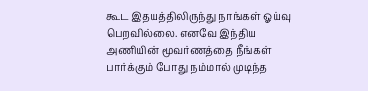கூட இதயத்திலிருந்து நாங்கள் ஓய்வு பெறவில்லை. எனவே இந்திய அணியின் மூவர்ணத்தை நீங்கள் பார்க்கும் போது நம்மால் முடிந்த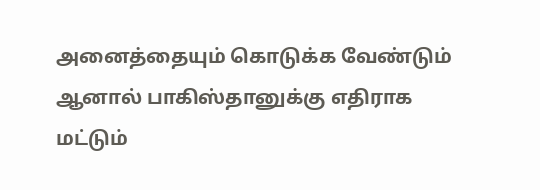அனைத்தையும் கொடுக்க வேண்டும் ஆனால் பாகிஸ்தானுக்கு எதிராக மட்டும்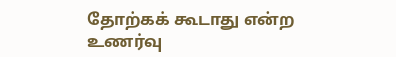தோற்கக் கூடாது என்ற உணர்வு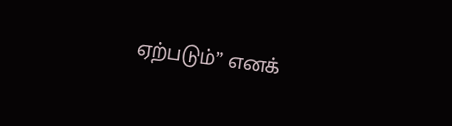ஏற்படும்” எனக்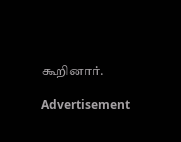கூறினார்.

Advertisement